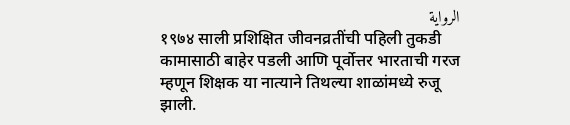الرواية
१९७४ साली प्रशिक्षित जीवनव्रतींची पहिली तुकडी कामासाठी बाहेर पडली आणि पूर्वोत्तर भारताची गरज म्हणून शिक्षक या नात्याने तिथल्या शाळांमध्ये रुजू झाली.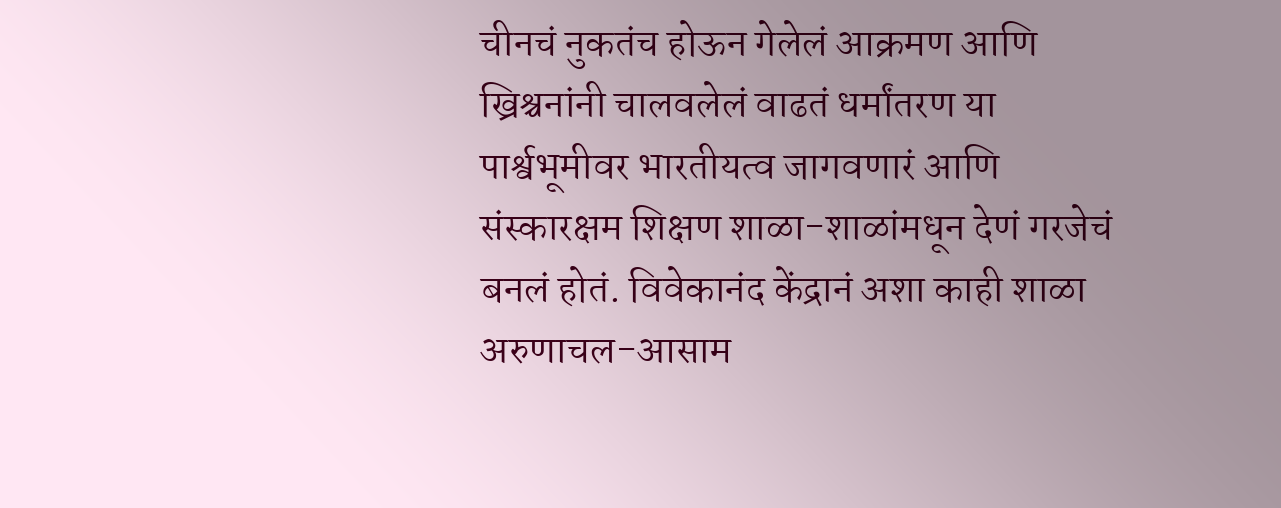चीनचं नुकतंच होऊन गेलेलं आक्रमण आणि ख्रिश्चनांनी चालवलेलं वाढतं धर्मांतरण या पार्श्वभूमीवर भारतीयत्व जागवणारं आणि संस्कारक्षम शिक्षण शाळा-शाळांमधून देणं गरजेचं बनलं होतं. विवेकानंद केंद्रानं अशा काही शाळा अरुणाचल-आसाम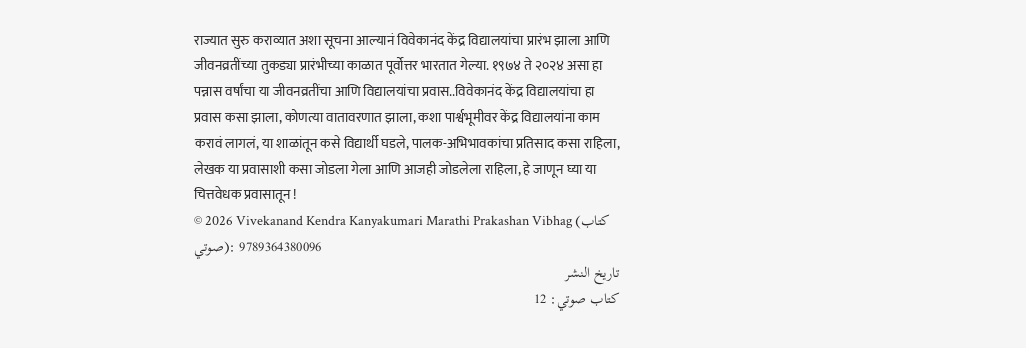राज्यात सुरु कराव्यात अशा सूचना आल्यानं विवेकानंद केंद्र विद्यालयांचा प्रारंभ झाला आणि जीवनव्रतींच्या तुकड्या प्रारंभीच्या काळात पूर्वोत्तर भारतात गेल्या. १९७४ ते २०२४ असा हा पन्नास वर्षांचा या जीवनव्रतींचा आणि विद्यालयांचा प्रवास..विवेकानंद केंद्र विद्यालयांचा हा प्रवास कसा झाला, कोणत्या वातावरणात झाला, कशा पार्श्वभूमीवर केंद्र विद्यालयांना काम करावं लागलं, या शाळांतून कसे विद्यार्थी घडले, पालक-अभिभावकांचा प्रतिसाद कसा राहिला, लेखक या प्रवासाशी कसा जोडला गेला आणि आजही जोडलेला राहिला, हे जाणून घ्या या चित्तवेधक प्रवासातून !
© 2026 Vivekanand Kendra Kanyakumari Marathi Prakashan Vibhag (كتاب صوتي): 9789364380096
تاريخ النشر
كتاب صوتي: 12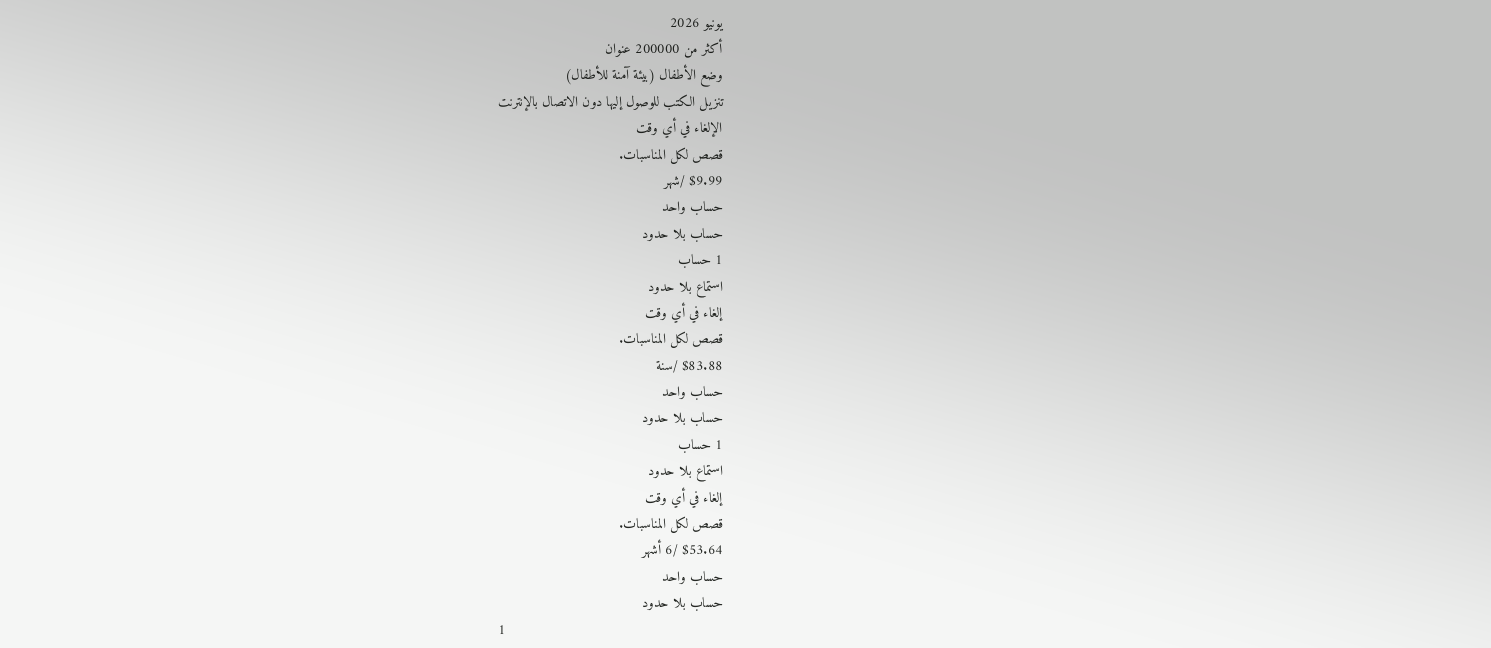يونيو 2026
أكثر من 200000 عنوان
وضع الأطفال (بيئة آمنة للأطفال)
تنزيل الكتب للوصول إليها دون الاتصال بالإنترنت
الإلغاء في أي وقت
قصص لكل المناسبات.
$9.99 /شهر
حساب واحد
حساب بلا حدود
1 حساب
استماع بلا حدود
إلغاء في أي وقت
قصص لكل المناسبات.
$83.88 /سنة
حساب واحد
حساب بلا حدود
1 حساب
استماع بلا حدود
إلغاء في أي وقت
قصص لكل المناسبات.
$53.64 /6 أشهر
حساب واحد
حساب بلا حدود
1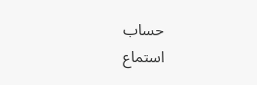حساب
استماع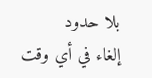بلا حدود
إلغاء في أي وقت